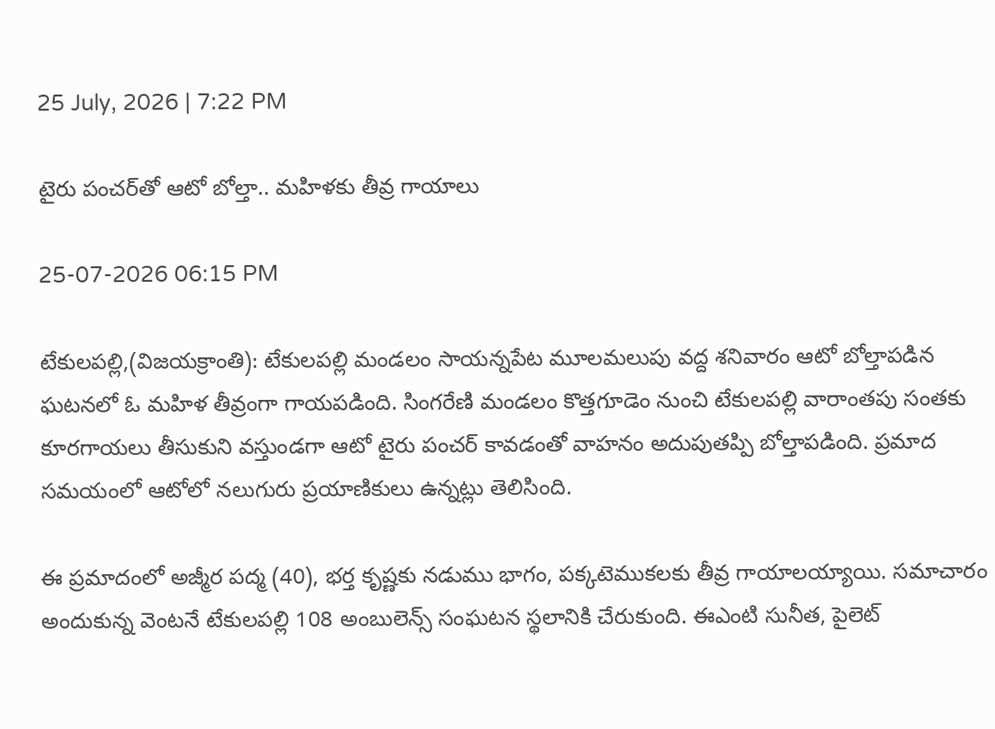25 July, 2026 | 7:22 PM

టైరు పంచర్‌తో ఆటో బోల్తా.. మహిళకు తీవ్ర గాయాలు

25-07-2026 06:15 PM

టేకులపల్లి,(విజయక్రాంతి): టేకులపల్లి మండలం సాయన్నపేట మూలమలుపు వద్ద శనివారం ఆటో బోల్తాపడిన ఘటనలో ఓ మహిళ తీవ్రంగా గాయపడింది. సింగరేణి మండలం కొత్తగూడెం నుంచి టేకులపల్లి వారాంతపు సంతకు కూరగాయలు తీసుకుని వస్తుండగా ఆటో టైరు పంచర్ కావడంతో వాహనం అదుపుతప్పి బోల్తాపడింది. ప్రమాద సమయంలో ఆటోలో నలుగురు ప్రయాణికులు ఉన్నట్లు తెలిసింది.

ఈ ప్రమాదంలో అజ్మీర పద్మ (40), భర్త కృష్ణకు నడుము భాగం, పక్కటెముకలకు తీవ్ర గాయాలయ్యాయి. సమాచారం అందుకున్న వెంటనే టేకులపల్లి 108 అంబులెన్స్ సంఘటన స్థలానికి చేరుకుంది. ఈఎంటి సునీత, పైలెట్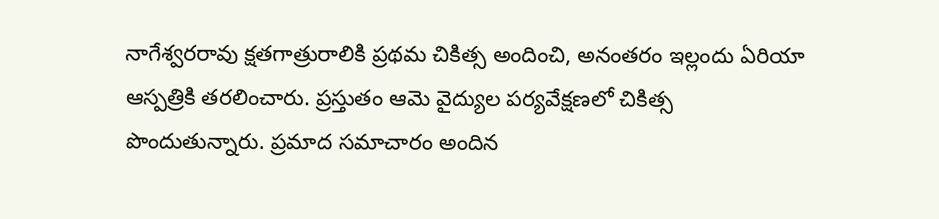నాగేశ్వరరావు క్షతగాత్రురాలికి ప్రథమ చికిత్స అందించి, అనంతరం ఇల్లందు ఏరియా ఆస్పత్రికి తరలించారు. ప్రస్తుతం ఆమె వైద్యుల పర్యవేక్షణలో చికిత్స పొందుతున్నారు. ప్రమాద సమాచారం అందిన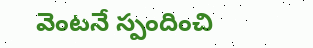వెంటనే స్పందించి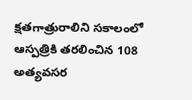క్షతగాత్రురాలిని సకాలంలో ఆస్పత్రికి తరలించిన 108 అత్యవసర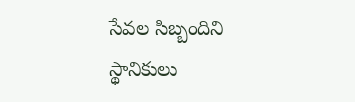సేవల సిబ్బందిని స్థానికులు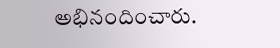అభినందించారు.